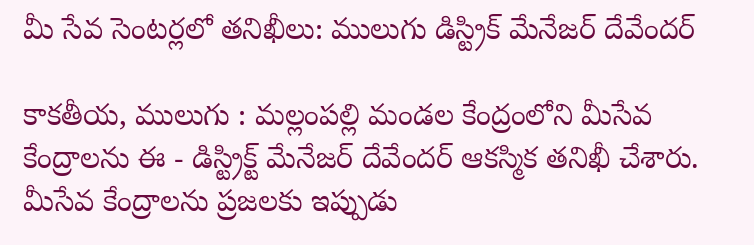మీ సేవ సెంట‌ర్ల‌లో త‌నిఖీలు: ములుగు డిస్ట్రిక్ మేనేజ‌ర్ దేవేంద‌ర్‌

కాక‌తీయ‌, ములుగు : మల్లంపల్లి మండల కేంద్రంలోని మీసేవ కేంద్రాలను ఈ - డిస్ట్రిక్ట్ మేనేజర్ దేవేందర్ ఆకస్మిక తనిఖీ చేశారు. మీసేవ కేంద్రాలను ప్రజలకు ఇప్పుడు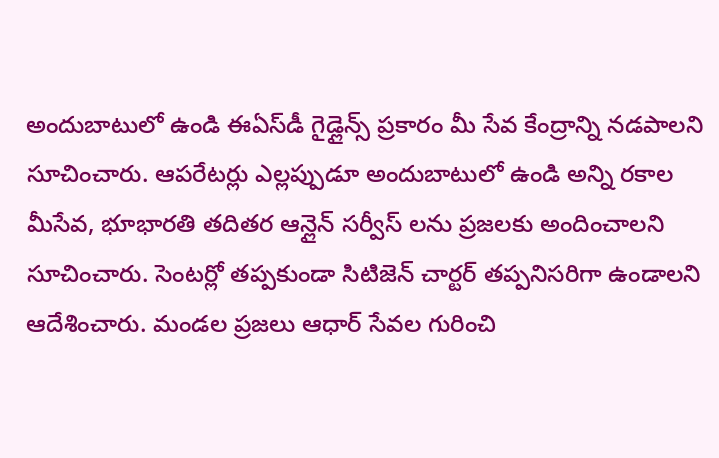అందుబాటులో ఉండి ఈఏస్‌డీ గైడ్లైన్స్ ప్రకారం మీ సేవ కేంద్రాన్ని న‌డ‌పాల‌ని సూచించారు. ఆపరేటర్లు ఎల్లప్పుడూ అందుబాటులో ఉండి అన్ని రకాల మీసేవ, భూభారతి త‌దిత‌ర ఆన్లైన్ సర్వీస్ లను ప్రజలకు అందించాలని సూచించారు. సెంటర్లో తప్పకుండా సిటిజెన్ చార్ట‌ర్ తప్పనిసరిగా ఉండాల‌ని ఆదేశించారు. మండల ప్రజలు ఆధార్ సేవల గురించి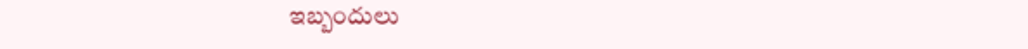ఇబ్బందులు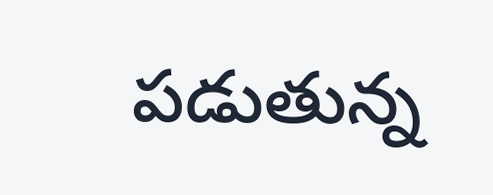పడుతున్న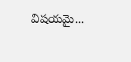విషయమై...